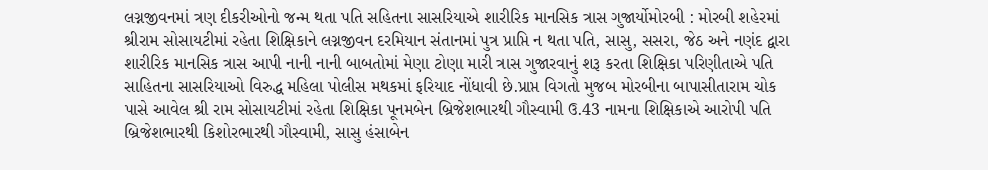લગ્નજીવનમાં ત્રણ દીકરીઓનો જન્મ થતા પતિ સહિતના સાસરિયાએ શારીરિક માનસિક ત્રાસ ગુજાર્યોમોરબી : મોરબી શહેરમાં શ્રીરામ સોસાયટીમાં રહેતા શિક્ષિકાને લગ્નજીવન દરમિયાન સંતાનમાં પુત્ર પ્રાપ્તિ ન થતા પતિ, સાસુ, સસરા, જેઠ અને નણંદ દ્વારા શારીરિક માનસિક ત્રાસ આપી નાની નાની બાબતોમાં મેણા ટોણા મારી ત્રાસ ગુજારવાનું શરૂ કરતા શિક્ષિકા પરિણીતાએ પતિ સાહિતના સાસરિયાઓ વિરુદ્ધ મહિલા પોલીસ મથકમાં ફરિયાદ નોંધાવી છે.પ્રાપ્ત વિગતો મુજબ મોરબીના બાપાસીતારામ ચોક પાસે આવેલ શ્રી રામ સોસાયટીમાં રહેતા શિક્ષિકા પૂનમબેન બ્રિજેશભારથી ગૌસ્વામી ઉ.43 નામના શિક્ષિકાએ આરોપી પતિ બ્રિજેશભારથી કિશોરભારથી ગૌસ્વામી, સાસુ હંસાબેન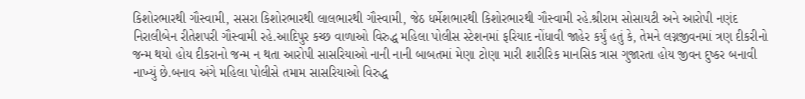કિશોરભારથી ગૌસ્વામી, સસરા કિશોરભારથી લાલભારથી ગૌસ્વામી, જેઠ ધર્મેશભારથી કિશોરભારથી ગૌસ્વામી રહે.શ્રીરામ સોસાયટી અને આરોપી નણંદ નિરાલીબેન રીતેશપરી ગૌસ્વામી રહે.આદિપુર કચ્છ વાળાઓ વિરુદ્ધ મહિલા પોલીસ સ્ટેશનમાં ફરિયાદ નોંધાવી જાહેર કર્યું હતું કે, તેમને લગ્નજીવનમાં ત્રણ દીકરીનો જન્મ થયો હોય દીકરાનો જન્મ ન થતા આરોપી સાસરિયાઓ નાની નાની બાબતમાં મેણા ટોણા મારી શારીરિક માનસિક ત્રાસ ગુજારતા હોય જીવન દુષ્કર બનાવી નાખ્યું છે.બનાવ અંગે મહિલા પોલીસે તમામ સાસરિયાઓ વિરુદ્ધ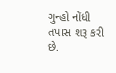ગુન્હો નોંધી તપાસ શરૂ કરી છે.